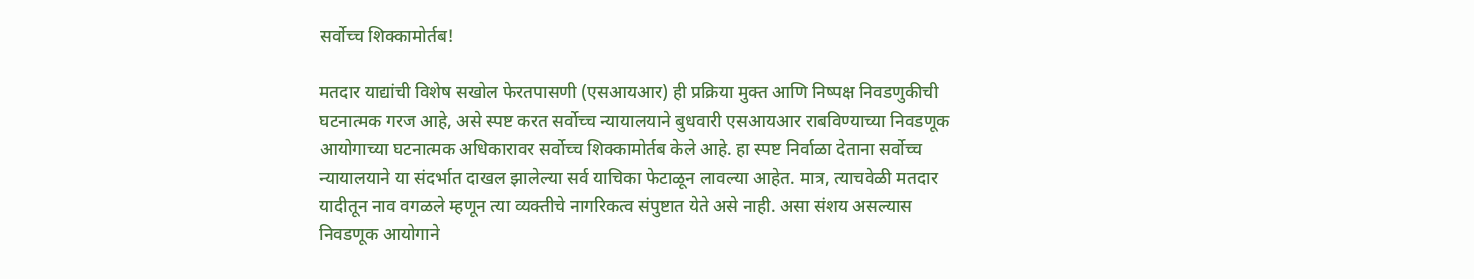सर्वोच्च शिक्कामोर्तब!

मतदार याद्यांची विशेष सखोल फेरतपासणी (एसआयआर) ही प्रक्रिया मुक्त आणि निष्पक्ष निवडणुकीची घटनात्मक गरज आहे, असे स्पष्ट करत सर्वोच्च न्यायालयाने बुधवारी एसआयआर राबविण्याच्या निवडणूक आयोगाच्या घटनात्मक अधिकारावर सर्वोच्च शिक्कामोर्तब केले आहे. हा स्पष्ट निर्वाळा देताना सर्वोच्च न्यायालयाने या संदर्भात दाखल झालेल्या सर्व याचिका फेटाळून लावल्या आहेत. मात्र, त्याचवेळी मतदार यादीतून नाव वगळले म्हणून त्या व्यक्तीचे नागरिकत्व संपुष्टात येते असे नाही. असा संशय असल्यास निवडणूक आयोगाने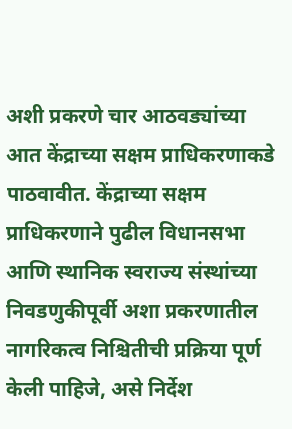अशी प्रकरणे चार आठवड्यांच्या आत केंद्राच्या सक्षम प्राधिकरणाकडे पाठवावीत. केंद्राच्या सक्षम प्राधिकरणाने पुढील विधानसभा आणि स्थानिक स्वराज्य संस्थांच्या निवडणुकीपूर्वी अशा प्रकरणातील नागरिकत्व निश्चितीची प्रक्रिया पूर्ण केली पाहिजे, असे निर्देश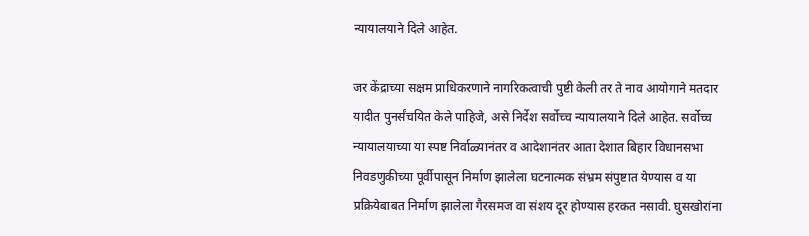न्यायालयाने दिले आहेत.

जर केंद्राच्या सक्षम प्राधिकरणाने नागरिकत्वाची पुष्टी केली तर ते नाव आयोगाने मतदार यादीत पुनर्संचयित केले पाहिजे, असे निर्देश सर्वोच्च न्यायालयाने दिले आहेत. सर्वोच्च न्यायालयाच्या या स्पष्ट निर्वाळ्यानंतर व आदेशानंतर आता देशात बिहार विधानसभा निवडणुकीच्या पूर्वीपासून निर्माण झालेला घटनात्मक संभ्रम संपुष्टात येण्यास व या प्रक्रियेबाबत निर्माण झालेला गैरसमज वा संशय दूर होण्यास हरकत नसावी. घुसखोरांना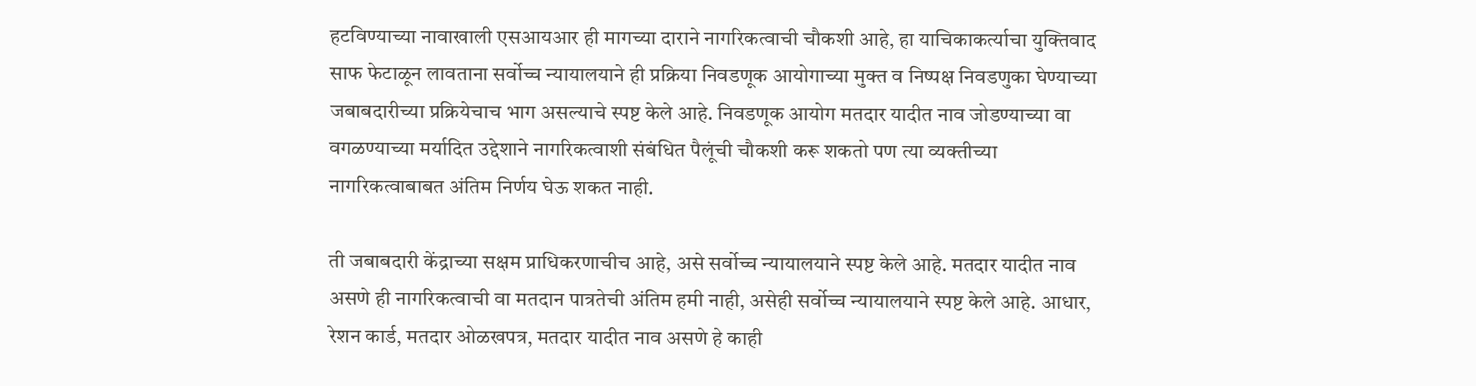हटविण्याच्या नावाखाली एसआयआर ही मागच्या दाराने नागरिकत्वाची चौकशी आहे, हा याचिकाकर्त्याचा युक्तिवाद साफ फेटाळून लावताना सर्वोच्च न्यायालयाने ही प्रक्रिया निवडणूक आयोगाच्या मुक्त व निष्पक्ष निवडणुका घेण्याच्या जबाबदारीच्या प्रक्रियेचाच भाग असल्याचे स्पष्ट केले आहे. निवडणूक आयोग मतदार यादीत नाव जोडण्याच्या वा वगळण्याच्या मर्यादित उद्देशाने नागरिकत्वाशी संबंधित पैलूंची चौकशी करू शकतो पण त्या व्यक्तीच्या नागरिकत्वाबाबत अंतिम निर्णय घेऊ शकत नाही.

ती जबाबदारी केंद्राच्या सक्षम प्राधिकरणाचीच आहे, असे सर्वोच्च न्यायालयाने स्पष्ट केले आहे. मतदार यादीत नाव असणे ही नागरिकत्वाची वा मतदान पात्रतेची अंतिम हमी नाही, असेही सर्वोच्च न्यायालयाने स्पष्ट केले आहे. आधार, रेशन कार्ड, मतदार ओळखपत्र, मतदार यादीत नाव असणे हे काही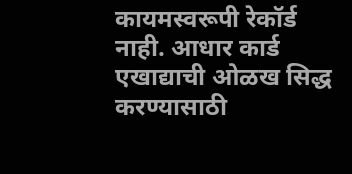कायमस्वरूपी रेकॉर्ड नाही. आधार कार्ड एखाद्याची ओळख सिद्ध करण्यासाठी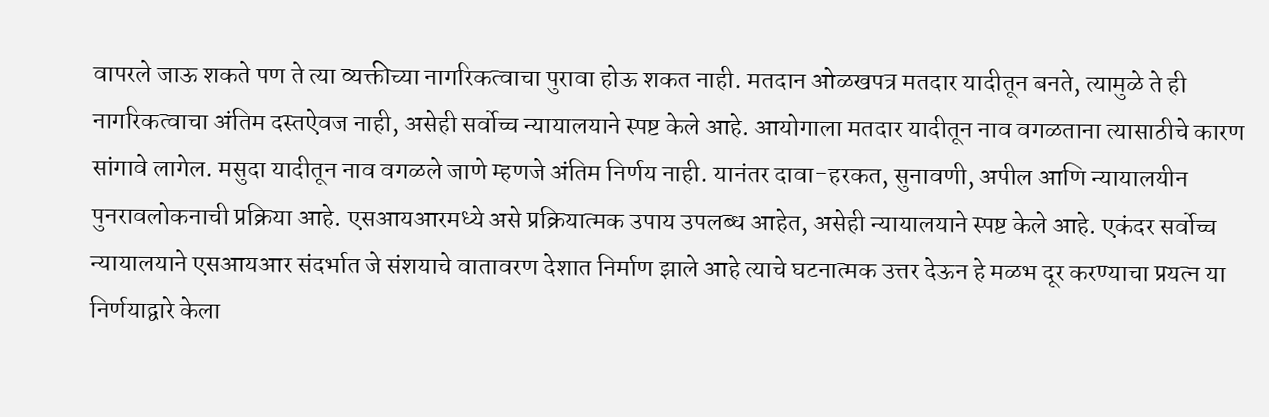वापरले जाऊ शकते पण ते त्या व्यक्तीच्या नागरिकत्वाचा पुरावा होऊ शकत नाही. मतदान ओळखपत्र मतदार यादीतून बनते, त्यामुळे ते ही नागरिकत्वाचा अंतिम दस्तऐवज नाही, असेही सर्वोच्च न्यायालयाने स्पष्ट केले आहे. आयोगाला मतदार यादीतून नाव वगळताना त्यासाठीचे कारण सांगावे लागेल. मसुदा यादीतून नाव वगळले जाणे म्हणजे अंतिम निर्णय नाही. यानंतर दावा-हरकत, सुनावणी, अपील आणि न्यायालयीन पुनरावलोकनाची प्रक्रिया आहे. एसआयआरमध्ये असे प्रक्रियात्मक उपाय उपलब्ध आहेत, असेही न्यायालयाने स्पष्ट केले आहे. एकंदर सर्वोच्च न्यायालयाने एसआयआर संदर्भात जे संशयाचे वातावरण देशात निर्माण झाले आहे त्याचे घटनात्मक उत्तर देऊन हे मळभ दूर करण्याचा प्रयत्न या निर्णयाद्वारे केला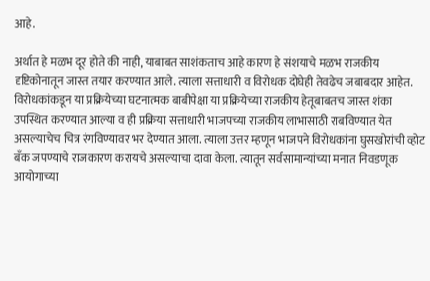आहे.

अर्थात हे मळभ दूर होते की नाही, याबाबत साशंकताच आहे कारण हे संशयाचे मळभ राजकीय दृष्टिकोनातून जास्त तयार करण्यात आले. त्याला सत्ताधारी व विरोधक दोघेही तेवढेच जबाबदार आहेत. विरोधकांकडून या प्रक्रियेच्या घटनात्मक बाबीपेक्षा या प्रक्रियेच्या राजकीय हेतूबाबतच जास्त शंका उपस्थित करण्यात आल्या व ही प्रक्रिया सत्ताधारी भाजपच्या राजकीय लाभासाठी राबविण्यात येत असल्याचेच चित्र रंगविण्यावर भर देण्यात आला. त्याला उत्तर म्हणून भाजपने विरोधकांना घुसखोरांची व्होट बँक जपण्याचे राजकारण करायचे असल्याचा दावा केला. त्यातून सर्वसामान्यांच्या मनात निवडणूक आयोगाच्या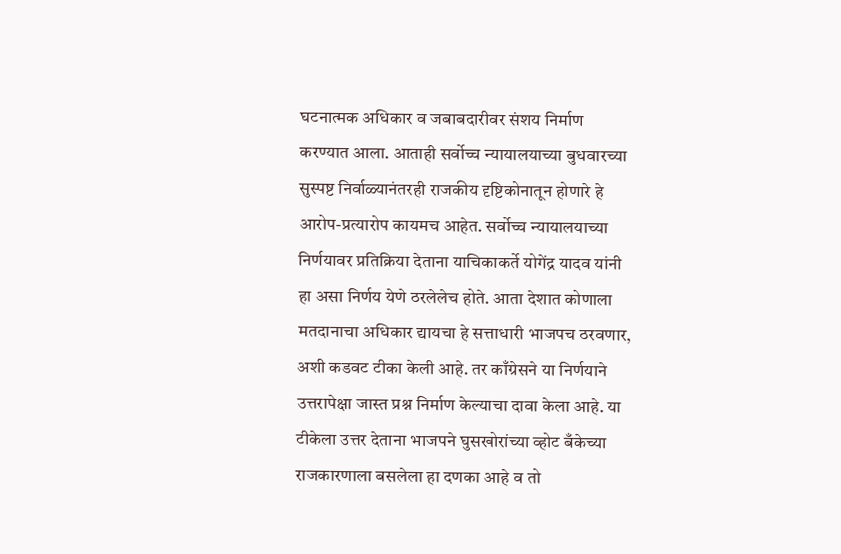घटनात्मक अधिकार व जबाबदारीवर संशय निर्माण करण्यात आला. आताही सर्वोच्च न्यायालयाच्या बुधवारच्या सुस्पष्ट निर्वाळ्यानंतरही राजकीय दृष्टिकोनातून होणारे हे आरोप-प्रत्यारोप कायमच आहेत. सर्वोच्च न्यायालयाच्या निर्णयावर प्रतिक्रिया देताना याचिकाकर्ते योगेंद्र यादव यांनी हा असा निर्णय येणे ठरलेलेच होते. आता देशात कोणाला मतदानाचा अधिकार द्यायचा हे सत्ताधारी भाजपच ठरवणार, अशी कडवट टीका केली आहे. तर काँग्रेसने या निर्णयाने उत्तरापेक्षा जास्त प्रश्न निर्माण केल्याचा दावा केला आहे. या टीकेला उत्तर देताना भाजपने घुसखोरांच्या व्होट बँकेच्या राजकारणाला बसलेला हा दणका आहे व तो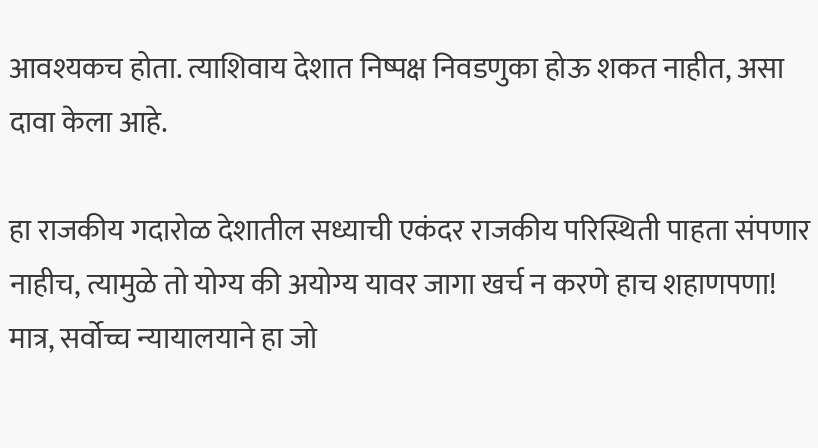आवश्यकच होता. त्याशिवाय देशात निष्पक्ष निवडणुका होऊ शकत नाहीत, असा दावा केला आहे.

हा राजकीय गदारोळ देशातील सध्याची एकंदर राजकीय परिस्थिती पाहता संपणार नाहीच, त्यामुळे तो योग्य की अयोग्य यावर जागा खर्च न करणे हाच शहाणपणा! मात्र, सर्वोच्च न्यायालयाने हा जो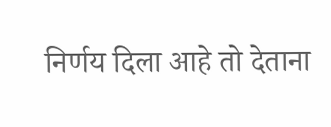निर्णय दिला आहे तो देताना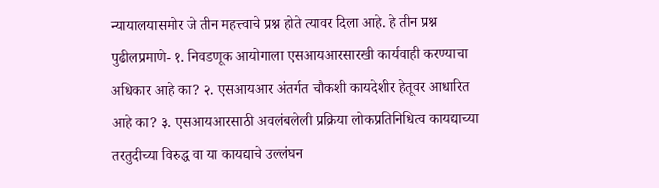न्यायालयासमोर जे तीन महत्त्वाचे प्रश्न होते त्यावर दिला आहे. हे तीन प्रश्न पुढीलप्रमाणे- १. निवडणूक आयोगाला एसआयआरसारखी कार्यवाही करण्याचा अधिकार आहे का? २. एसआयआर अंतर्गत चौकशी कायदेशीर हेतूवर आधारित आहे का? ३. एसआयआरसाठी अवलंबलेली प्रक्रिया लोकप्रतिनिधित्व कायद्याच्या तरतुदीच्या विरुद्ध वा या कायद्याचे उल्लंघन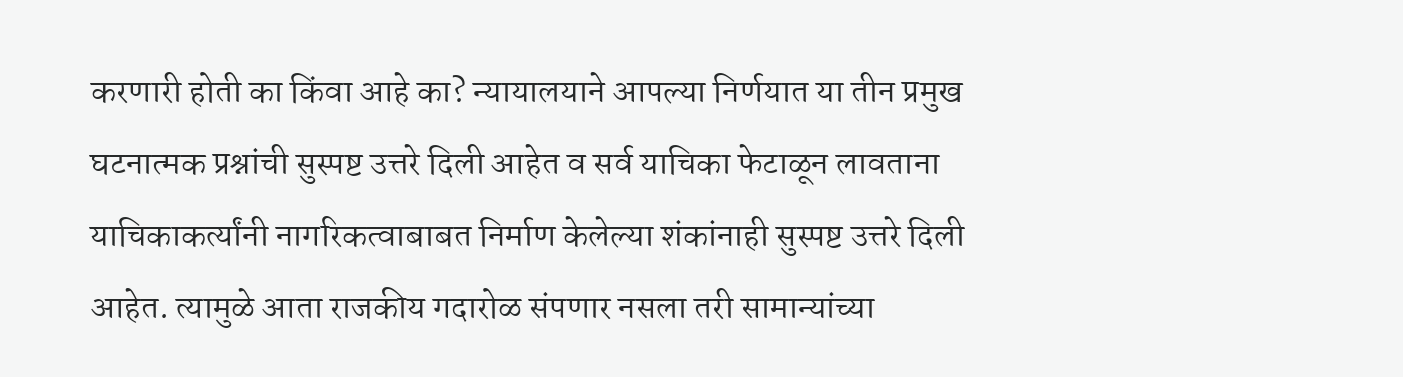करणारी होती का किंवा आहे का? न्यायालयाने आपल्या निर्णयात या तीन प्रमुख घटनात्मक प्रश्नांची सुस्पष्ट उत्तरे दिली आहेत व सर्व याचिका फेटाळून लावताना याचिकाकर्त्यांनी नागरिकत्वाबाबत निर्माण केलेल्या शंकांनाही सुस्पष्ट उत्तरे दिली आहेत. त्यामुळे आता राजकीय गदारोळ संपणार नसला तरी सामान्यांच्या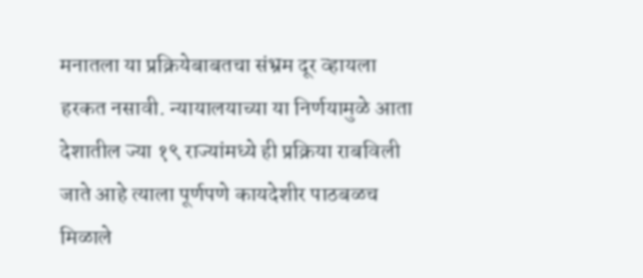मनातला या प्रक्रियेबाबतचा संभ्रम दूर व्हायला हरकत नसावी. न्यायालयाच्या या निर्णयामुळे आता देशातील ज्या १९ राज्यांमध्ये ही प्रक्रिया राबविली जाते आहे त्याला पूर्णपणे कायदेशीर पाठबळच मिळाले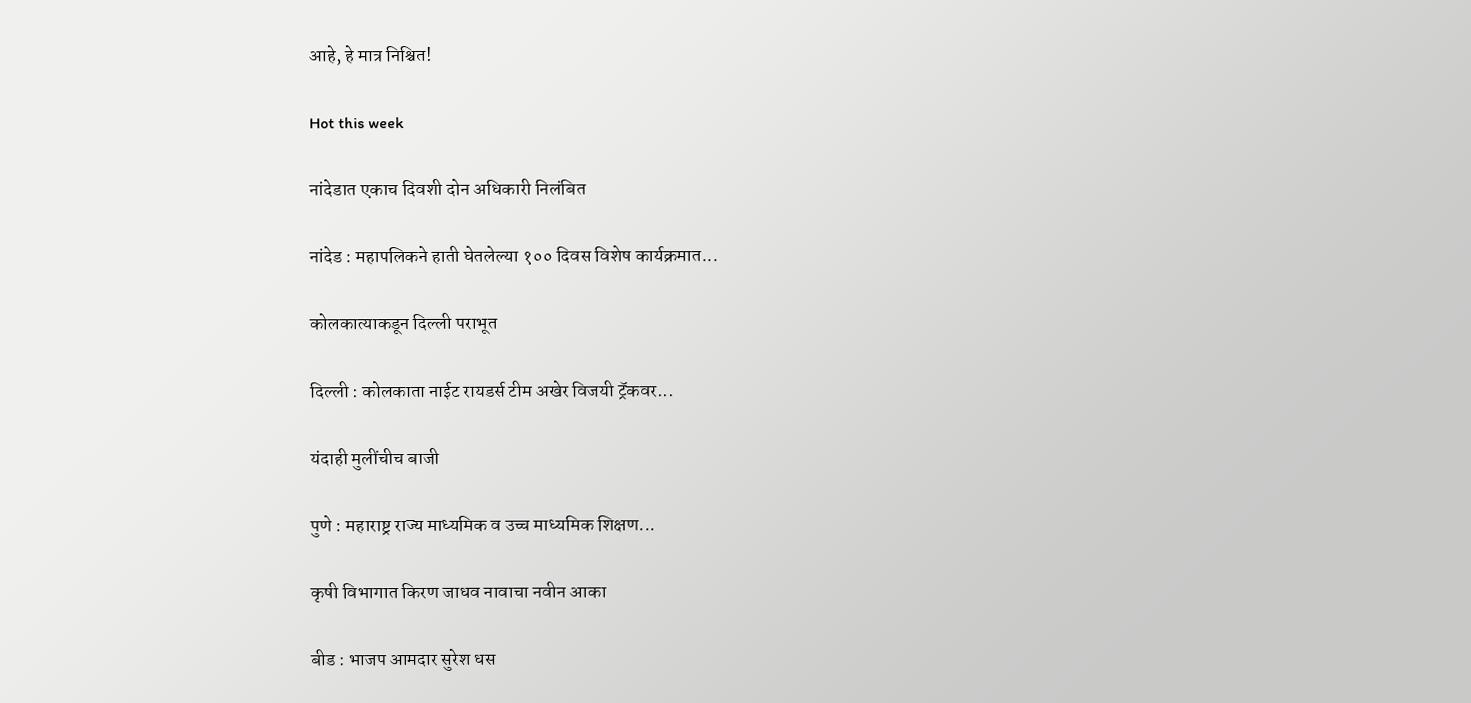आहे, हे मात्र निश्चित!

Hot this week

नांदेडात एकाच दिवशी दोन अधिकारी निलंबित

नांदेड : महापलिकने हाती घेतलेल्या १०० दिवस विशेष कार्यक्रमात...

कोलकात्याकडून दिल्ली पराभूत

दिल्ली : कोलकाता नाईट रायडर्स टीम अखेर विजयी ट्रॅकवर...

यंदाही मुलींचीच बाजी

पुणे : महाराष्ट्र राज्य माध्यमिक व उच्च माध्यमिक शिक्षण...

कृषी विभागात किरण जाधव नावाचा नवीन आका

बीड : भाजप आमदार सुरेश धस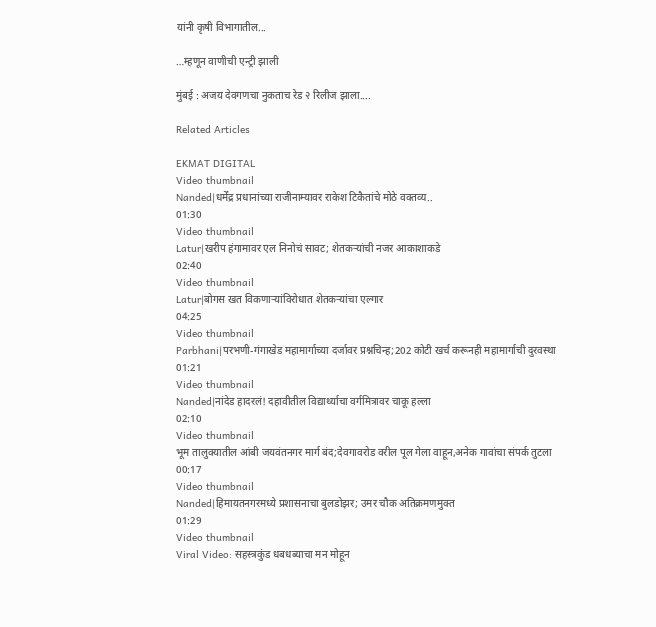यांनी कृषी विभागातील...

…म्हणून वाणीची एन्ट्री झाली

मुंबई : अजय देवगणचा नुकताच रेड २ रिलीज झाला....

Related Articles

EKMAT DIGITAL
Video thumbnail
Nanded|धर्मेंद्र प्रधानांच्या राजीनाम्यावर राकेश टिकैतांचे मोठे वक्तव्य..
01:30
Video thumbnail
Latur|खरीप हंगामावर एल निनोचं सावट; शेतकऱ्यांची नजर आकाशाकडे
02:40
Video thumbnail
Latur|बोगस खत विकणाऱ्यांविरोधात शेतकऱ्यांचा एल्गार
04:25
Video thumbnail
Parbhani|परभणी-गंगाखेड महामार्गाच्या दर्जावर प्रश्नचिन्ह;202 कोटी खर्च करूनही महामार्गाची दुरवस्था
01:21
Video thumbnail
Nanded|नांदेड हादरलं! दहावीतील विद्यार्थ्याचा वर्गमित्रावर चाकू हल्ला
02:10
Video thumbnail
भूम तालुक्यातील आंबी जयवंतनगर मार्ग बंद;देवगावरोड वरील पूल गेला वाहून,अनेक गावांचा संपर्क तुटला
00:17
Video thumbnail
Nanded|हिमायतनगरमध्ये प्रशासनाचा बुलडोझर; उमर चौक अतिक्रमणमुक्त
01:29
Video thumbnail
Viral Video: सहस्त्रकुंड धबधब्याचा मन मोहून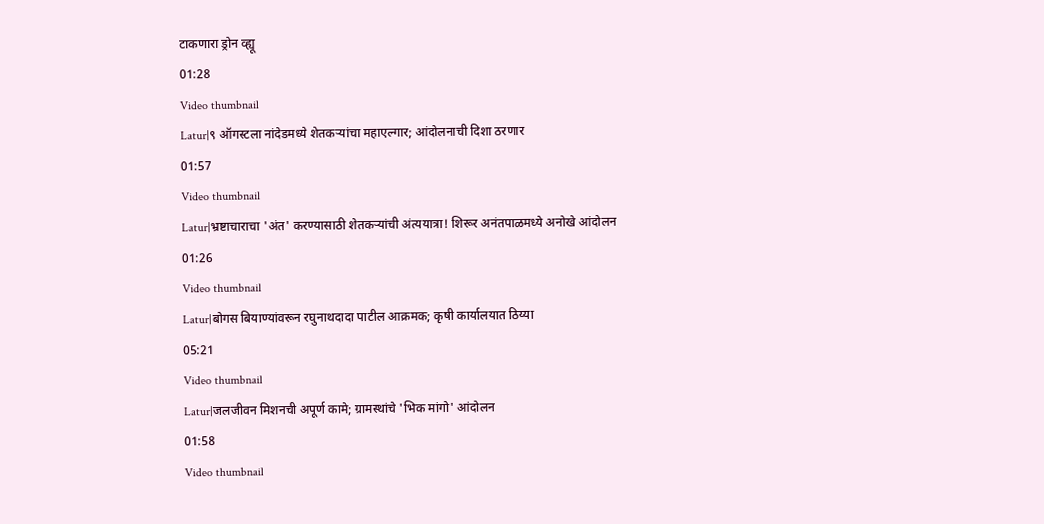टाकणारा ड्रोन व्ह्यू
01:28
Video thumbnail
Latur|९ ऑगस्टला नांदेडमध्ये शेतकऱ्यांचा महाएल्गार; आंदोलनाची दिशा ठरणार
01:57
Video thumbnail
Latur|भ्रष्टाचाराचा 'अंत' करण्यासाठी शेतकऱ्यांची अंत्ययात्रा! शिरूर अनंतपाळमध्ये अनोखे आंदोलन
01:26
Video thumbnail
Latur|बोगस बियाण्यांवरून रघुनाथदादा पाटील आक्रमक; कृषी कार्यालयात ठिय्या
05:21
Video thumbnail
Latur|जलजीवन मिशनची अपूर्ण कामे; ग्रामस्थांचे 'भिक मांगो' आंदोलन
01:58
Video thumbnail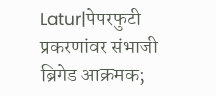Latur|पेपरफुटी प्रकरणांवर संभाजी ब्रिगेड आक्रमक;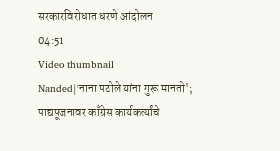सरकारविरोधात धरणे आंदोलन
04:51
Video thumbnail
Nanded|'नाना पटोले यांना गुरू मानतो'; पाद्यपूजनावर काँग्रेस कार्यकर्त्यांचे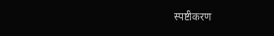स्पष्टीकरण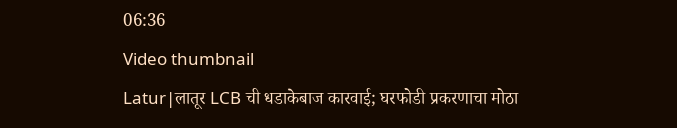06:36
Video thumbnail
Latur|लातूर LCB ची धडाकेबाज कारवाई; घरफोडी प्रकरणाचा मोठा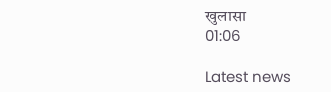खुलासा
01:06

Latest news